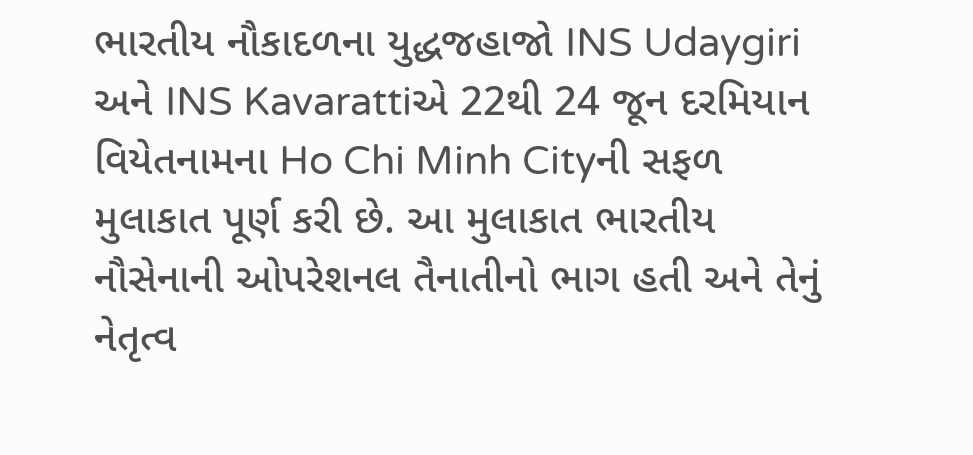ભારતીય નૌકાદળના યુદ્ધજહાજો INS Udaygiri અને INS Kavarattiએ 22થી 24 જૂન દરમિયાન વિયેતનામના Ho Chi Minh Cityની સફળ મુલાકાત પૂર્ણ કરી છે. આ મુલાકાત ભારતીય નૌસેનાની ઓપરેશનલ તૈનાતીનો ભાગ હતી અને તેનું નેતૃત્વ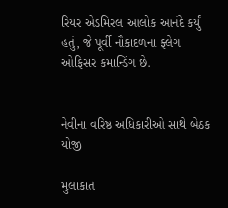રિયર એડમિરલ આલોક આનંદે કર્યું હતું, જે પૂર્વી નૌકાદળના ફ્લેગ ઓફિસર કમાન્ડિંગ છે.


નેવીના વરિષ્ઠ અધિકારીઓ સાથે બેઠક યોજી

મુલાકાત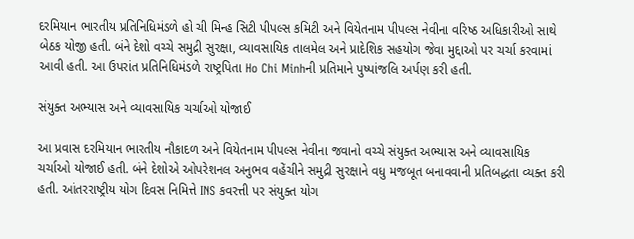દરમિયાન ભારતીય પ્રતિનિધિમંડળે હો ચી મિન્હ સિટી પીપલ્સ કમિટી અને વિયેતનામ પીપલ્સ નેવીના વરિષ્ઠ અધિકારીઓ સાથે બેઠક યોજી હતી. બંને દેશો વચ્ચે સમુદ્રી સુરક્ષા, વ્યાવસાયિક તાલમેલ અને પ્રાદેશિક સહયોગ જેવા મુદ્દાઓ પર ચર્ચા કરવામાં આવી હતી. આ ઉપરાંત પ્રતિનિધિમંડળે રાષ્ટ્રપિતા Ho Chi Minhની પ્રતિમાને પુષ્પાંજલિ અર્પણ કરી હતી.

સંયુક્ત અભ્યાસ અને વ્યાવસાયિક ચર્ચાઓ યોજાઈ

આ પ્રવાસ દરમિયાન ભારતીય નૌકાદળ અને વિયેતનામ પીપલ્સ નેવીના જવાનો વચ્ચે સંયુક્ત અભ્યાસ અને વ્યાવસાયિક ચર્ચાઓ યોજાઈ હતી. બંને દેશોએ ઓપરેશનલ અનુભવ વહેંચીને સમુદ્રી સુરક્ષાને વધુ મજબૂત બનાવવાની પ્રતિબદ્ધતા વ્યક્ત કરી હતી. આંતરરાષ્ટ્રીય યોગ દિવસ નિમિત્તે INS કવરત્તી પર સંયુક્ત યોગ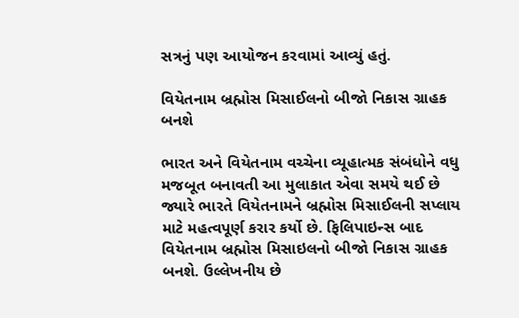સત્રનું પણ આયોજન કરવામાં આવ્યું હતું.

વિયેતનામ બ્રહ્મોસ મિસાઈલનો બીજો નિકાસ ગ્રાહક બનશે

ભારત અને વિયેતનામ વચ્ચેના વ્યૂહાત્મક સંબંધોને વધુ મજબૂત બનાવતી આ મુલાકાત એવા સમયે થઈ છે જ્યારે ભારતે વિયેતનામને બ્રહ્મોસ મિસાઈલની સપ્લાય માટે મહત્વપૂર્ણ કરાર કર્યો છે. ફિલિપાઇન્સ બાદ વિયેતનામ બ્રહ્મોસ મિસાઇલનો બીજો નિકાસ ગ્રાહક બનશે. ઉલ્લેખનીય છે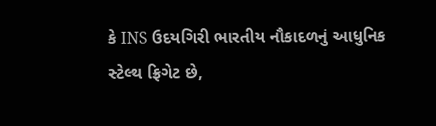કે INS ઉદયગિરી ભારતીય નૌકાદળનું આધુનિક સ્ટેલ્થ ફ્રિગેટ છે,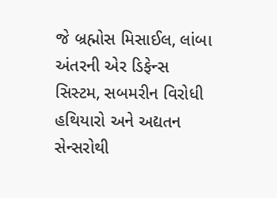જે બ્રહ્મોસ મિસાઈલ, લાંબા અંતરની એર ડિફેન્સ સિસ્ટમ, સબમરીન વિરોધી હથિયારો અને અદ્યતન સેન્સરોથી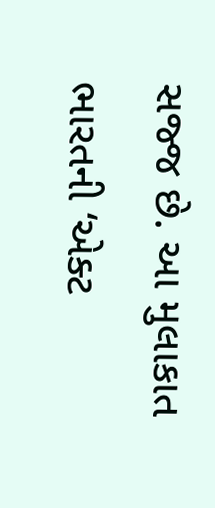સજ્જ છે. આ મુલાકાત ભારતની ‘એક્ટ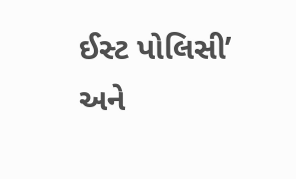ઈસ્ટ પોલિસી’ અને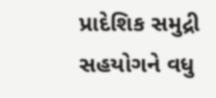પ્રાદેશિક સમુદ્રી સહયોગને વધુ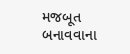મજબૂત બનાવવાના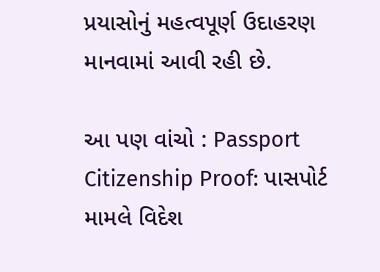પ્રયાસોનું મહત્વપૂર્ણ ઉદાહરણ માનવામાં આવી રહી છે.

આ પણ વાંચો : Passport Citizenship Proof: પાસપોર્ટ મામલે વિદેશ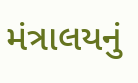મંત્રાલયનું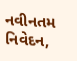નવીનતમ નિવેદન,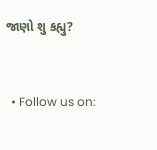જાણો શુ કહ્યુ?


  • Follow us on: